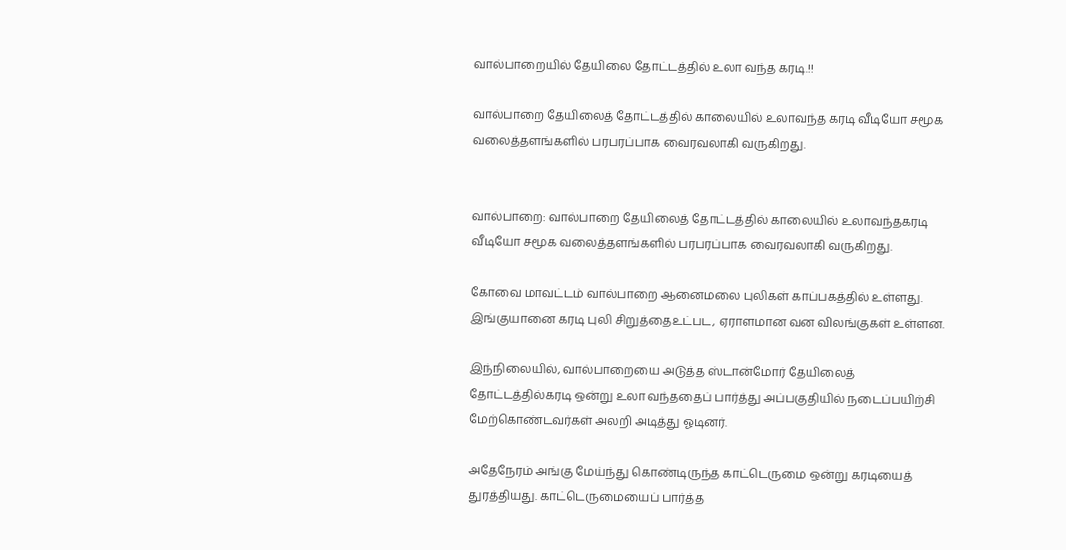வால்பாறையில் தேயிலை தோட்டத்தில் உலா வந்த கரடி.!!

வால்பாறை தேயிலைத் தோட்டத்தில் காலையில் உலாவந்த கரடி வீடியோ சமூக வலைத்தளங்களில் பரபரப்பாக வைரவலாகி வருகிறது.


வால்பாறை: வால்பாறை தேயிலைத் தோட்டத்தில் காலையில் உலாவந்தகரடி வீடியோ சமூக வலைத்தளங்களில் பரபரப்பாக வைரவலாகி வருகிறது.

கோவை மாவட்டம் வால்பாறை ஆனைமலை புலிகள் காப்பகத்தில் உள்ளது. இங்குயானை கரடி புலி சிறுத்தைஉட்பட, ஏராளமான வன விலங்குகள் உள்ளன.

இந்நிலையில், வால்பாறையை அடுத்த ஸ்டான்மோர் தேயிலைத் தோட்டத்தில்கரடி ஒன்று உலா வந்ததைப் பார்த்து அப்பகுதியில் நடைப்பயிற்சி மேற்கொண்டவர்கள் அலறி அடித்து ஓடினர்.

அதேநேரம் அங்கு மேய்ந்து கொண்டிருந்த காட்டெருமை ஒன்று கரடியைத் துரத்தியது. காட்டெருமையைப் பார்த்த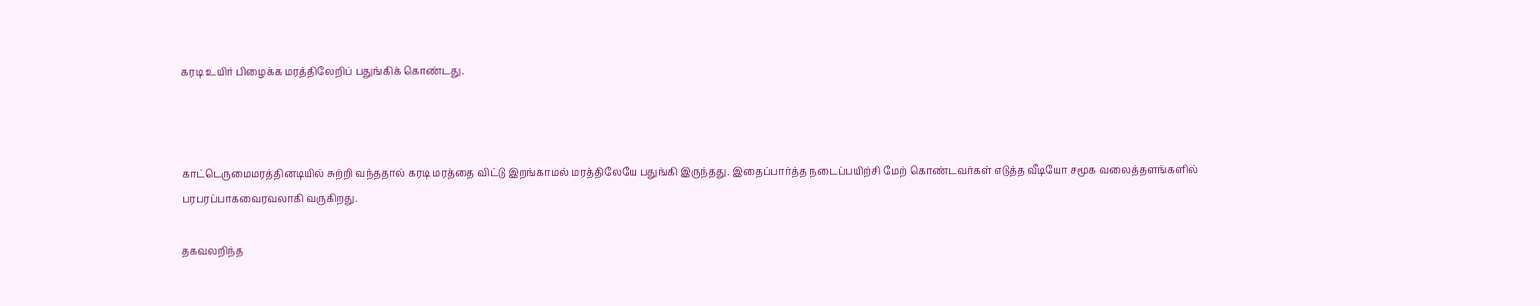கரடி உயிர் பிழைக்க மரத்திலேறிப் பதுங்கிக் கொண்டது.



காட்டெருமைமரத்தினடியில் சுற்றி வந்ததால் கரடி மரத்தை விட்டு இறங்காமல் மரத்திலேயே பதுங்கி இருந்தது. இதைப்பார்த்த நடைப்பயிற்சி மேற் கொண்டவர்கள் எடுத்த வீடியோ சமூக வலைத்தளங்களில் பரபரப்பாகவைரவலாகி வருகிறது.

தகவலறிந்த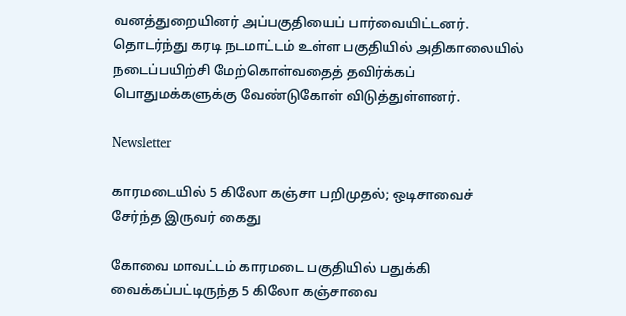வனத்துறையினர் அப்பகுதியைப் பார்வையிட்டனர். தொடர்ந்து கரடி நடமாட்டம் உள்ள பகுதியில் அதிகாலையில் நடைப்பயிற்சி மேற்கொள்வதைத் தவிர்க்கப் பொதுமக்களுக்கு வேண்டுகோள் விடுத்துள்ளனர்.

Newsletter

காரமடையில் 5 கிலோ கஞ்சா பறிமுதல்; ஒடிசாவைச் சேர்ந்த இருவர் கைது

கோவை மாவட்டம் காரமடை பகுதியில் பதுக்கி வைக்கப்பட்டிருந்த 5 கிலோ கஞ்சாவை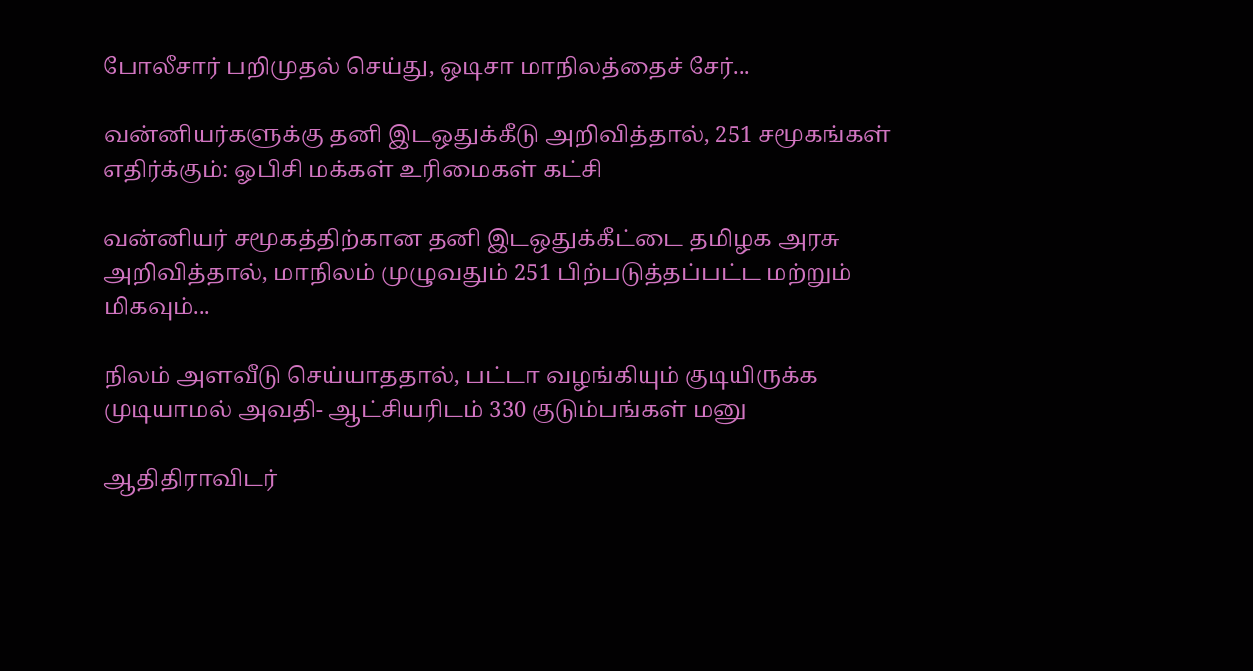போலீசார் பறிமுதல் செய்து, ஒடிசா மாநிலத்தைச் சேர்...

வன்னியர்களுக்கு தனி இடஒதுக்கீடு அறிவித்தால், 251 சமூகங்கள் எதிர்க்கும்: ஓபிசி மக்கள் உரிமைகள் கட்சி

வன்னியர் சமூகத்திற்கான தனி இடஒதுக்கீட்டை தமிழக அரசு அறிவித்தால், மாநிலம் முழுவதும் 251 பிற்படுத்தப்பட்ட மற்றும் மிகவும்...

நிலம் அளவீடு செய்யாததால், பட்டா வழங்கியும் குடியிருக்க முடியாமல் அவதி- ஆட்சியரிடம் 330 குடும்பங்கள் மனு

ஆதிதிராவிடர்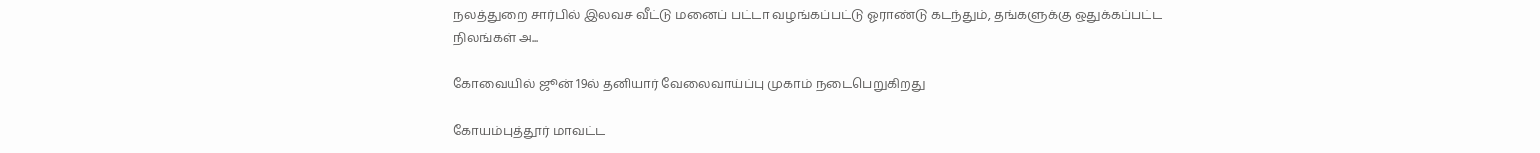நலத்துறை சார்பில் இலவச வீட்டு மனைப் பட்டா வழங்கப்பட்டு ஓராண்டு கடந்தும், தங்களுக்கு ஒதுக்கப்பட்ட நிலங்கள் அ...

கோவையில் ஜூன் 19ல் தனியார் வேலைவாய்ப்பு முகாம் நடைபெறுகிறது

கோயம்புத்தூர் மாவட்ட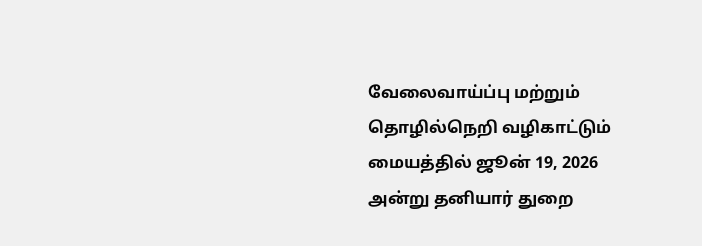வேலைவாய்ப்பு மற்றும் தொழில்நெறி வழிகாட்டும் மையத்தில் ஜூன் 19, 2026 அன்று தனியார் துறை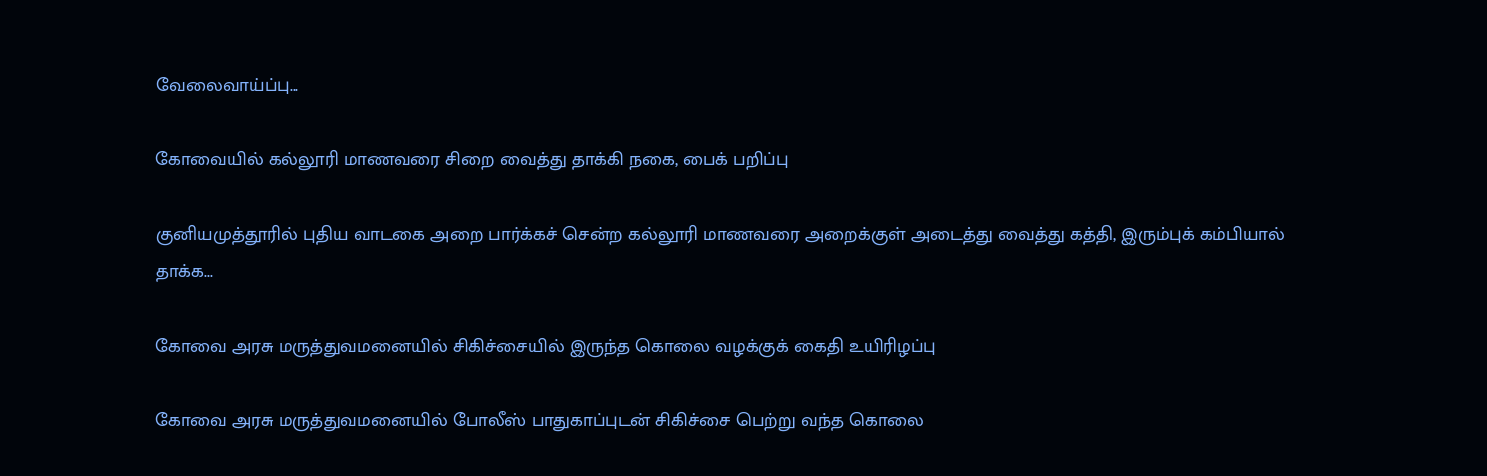வேலைவாய்ப்பு...

கோவையில் கல்லூரி மாணவரை சிறை வைத்து தாக்கி நகை, பைக் பறிப்பு

குனியமுத்தூரில் புதிய வாடகை அறை பார்க்கச் சென்ற கல்லூரி மாணவரை அறைக்குள் அடைத்து வைத்து கத்தி, இரும்புக் கம்பியால் தாக்க...

கோவை அரசு மருத்துவமனையில் சிகிச்சையில் இருந்த கொலை வழக்குக் கைதி உயிரிழப்பு

கோவை அரசு மருத்துவமனையில் போலீஸ் பாதுகாப்புடன் சிகிச்சை பெற்று வந்த கொலை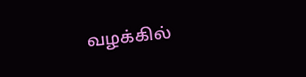வழக்கில்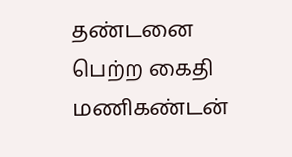தண்டனை பெற்ற கைதி மணிகண்டன்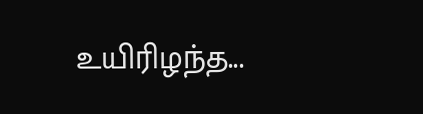உயிரிழந்த...